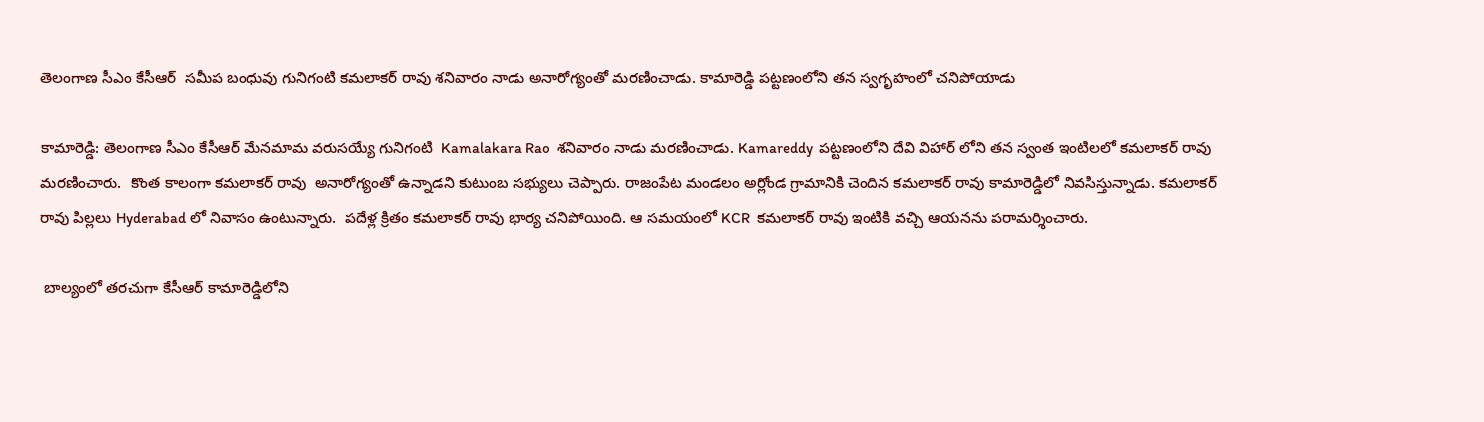తెలంగాణ సీఎం కేసీఆర్  సమీప బంధువు గునిగంటి కమలాకర్ రావు శనివారం నాడు అనారోగ్యంతో మరణించాడు. కామారెడ్డి పట్టణంలోని తన స్వగృహంలో చనిపోయాడు

కామారెడ్డి: తెలంగాణ సీఎం కేసీఆర్ మేనమామ వరుసయ్యే గునిగంటి  Kamalakara Rao  శనివారం నాడు మరణించాడు. Kamareddy  పట్టణంలోని దేవి విహార్ లోని తన స్వంత ఇంటిలలో కమలాకర్ రావు మరణించారు.  కొంత కాలంగా కమలాకర్ రావు  అనారోగ్యంతో ఉన్నాడని కుటుంబ సభ్యులు చెప్పారు. రాజంపేట మండలం అర్లోండ గ్రామానికి చెందిన కమలాకర్ రావు కామారెడ్డిలో నివసిస్తున్నాడు. కమలాకర్ రావు పిల్లలు Hyderabad లో నివాసం ఉంటున్నారు.  పదేళ్ల క్రితం కమలాకర్ రావు భార్య చనిపోయింది. ఆ సమయంలో KCR  కమలాకర్ రావు ఇంటికి వచ్చి ఆయనను పరామర్శించారు.

 బాల్యంలో తరచుగా కేసీఆర్ కామారెడ్డిలోని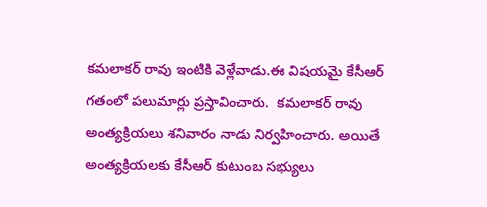కమలాకర్ రావు ఇంటికి వెళ్లేవాడు.ఈ విషయమై కేసీఆర్ గతంలో పలుమార్లు ప్రస్తావించారు.  కమలాకర్ రావు అంత్యక్రియలు శనివారం నాడు నిర్వహించారు. అయితే అంత్యక్రియలకు కేసీఆర్ కుటుంబ సభ్యులు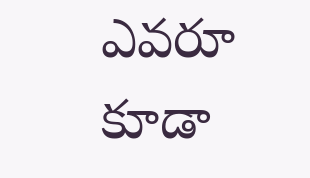ఎవరూ కూడా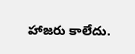హాజరు కాలేదు.